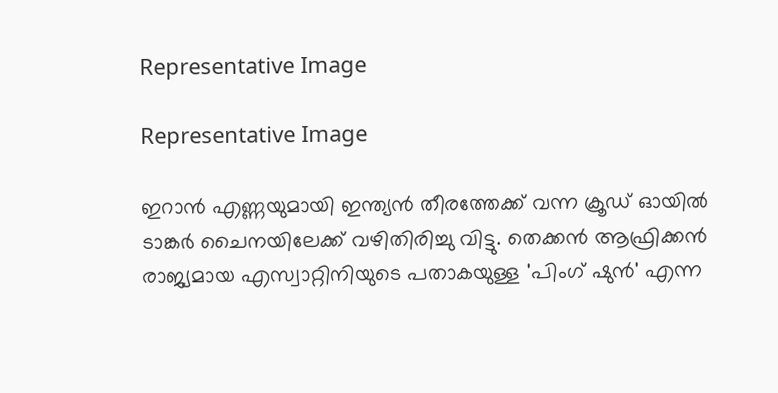Representative Image

Representative Image

ഇറാന്‍ എണ്ണയുമായി ഇന്ത്യന്‍ തീരത്തേക്ക് വന്ന ക്രൂഡ് ഓയില്‍ ടാങ്കര്‍ ചൈനയിലേക്ക് വഴിതിരിച്ചു വിട്ടു. തെക്കന്‍ ആഫ്രിക്കന്‍ രാജ്യമായ എസ്വാറ്റിനിയുടെ പതാകയുള്ള 'പിംഗ് ഷുൻ' എന്ന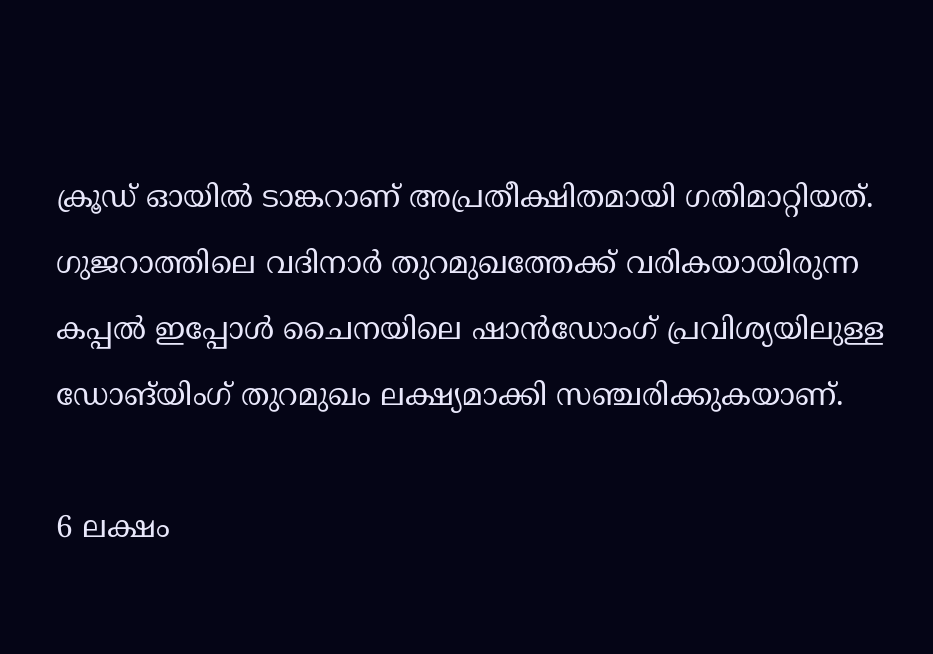ക്രൂഡ് ഓയില്‍ ടാങ്കറാണ് അപ്രതീക്ഷിതമായി ഗതിമാറ്റിയത്. ഗുജറാത്തിലെ വദിനാർ തുറമുഖത്തേക്ക് വരികയായിരുന്ന കപ്പൽ ഇപ്പോൾ ചൈനയിലെ ഷാൻഡോംഗ് പ്രവിശ്യയിലുള്ള ഡോങ്‌യിംഗ് തുറമുഖം ലക്ഷ്യമാക്കി സഞ്ചരിക്കുകയാണ്.

6 ലക്ഷം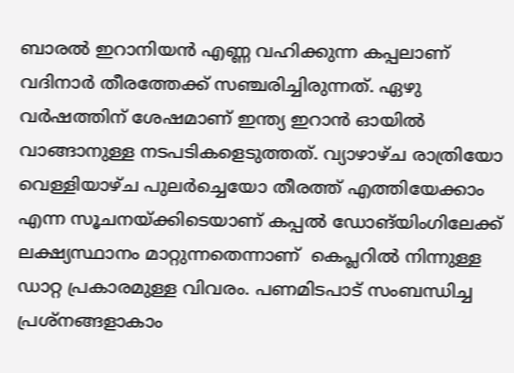ബാരല്‍ ഇറാനിയന്‍ എണ്ണ വഹിക്കുന്ന കപ്പലാണ് വദിനാര്‍ തീരത്തേക്ക് സഞ്ചരിച്ചിരുന്നത്. ഏഴു വര്‍ഷത്തിന് ശേഷമാണ് ഇന്ത്യ ഇറാന്‍ ഓയില്‍ വാങ്ങാനുള്ള നടപടികളെടുത്തത്. വ്യാഴാഴ്ച രാത്രിയോ വെള്ളിയാഴ്ച പുലര്‍ച്ചെയോ തീരത്ത് എത്തിയേക്കാം എന്ന സൂചനയ്ക്കിടെയാണ് കപ്പല്‍ ഡോങ്‌യിംഗിലേക്ക് ലക്ഷ്യസ്ഥാനം മാറ്റുന്നതെന്നാണ്  കെപ്ലറിൽ നിന്നുള്ള ഡാറ്റ പ്രകാരമുള്ള വിവരം. പണമിടപാട് സംബന്ധിച്ച പ്രശ്നങ്ങളാകാം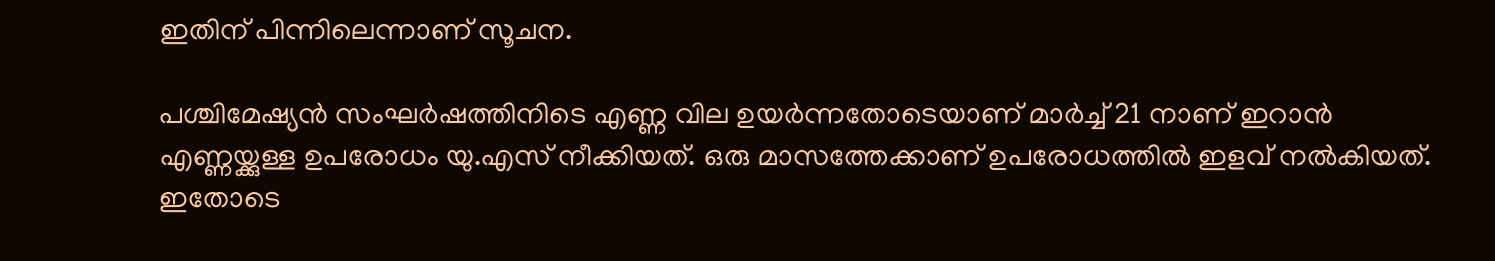ഇതിന് പിന്നിലെന്നാണ് സൂചന.

പശ്ചിമേഷ്യന്‍ സംഘര്‍ഷത്തിനിടെ എണ്ണ വില ഉയര്‍ന്നതോടെയാണ് മാര്‍ച്ച് 21 നാണ് ഇറാന്‍ എണ്ണയ്ക്കുള്ള ഉപരോധം യു.എസ് നീക്കിയത്. ഒരു മാസത്തേക്കാണ് ഉപരോധത്തില്‍ ഇളവ് നല്‍കിയത്. ഇതോടെ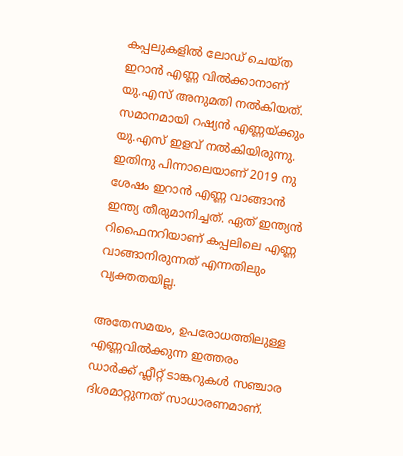കപ്പലുകളില്‍ ലോഡ് ചെയ്ത ഇറാന്‍ എണ്ണ വില്‍ക്കാനാണ് യു.എസ് അനുമതി നല്‍കിയത്. സമാനമായി റഷ്യന്‍ എണ്ണയ്ക്കും യു.എസ് ഇളവ് നല്‍കിയിരുന്നു. ഇതിനു പിന്നാലെയാണ് 2019 നു ശേഷം ഇറാന്‍ എണ്ണ വാങ്ങാന്‍ ഇന്ത്യ തീരുമാനിച്ചത്. ഏത് ഇന്ത്യന്‍ റിഫൈനറിയാണ് കപ്പലിലെ എണ്ണ വാങ്ങാനിരുന്നത് എന്നതിലും വ്യക്തതയില്ല.

അതേസമയം, ഉപരോധത്തിലുള്ള എണ്ണവില്‍ക്കുന്ന ഇത്തരം ഡാര്‍ക്ക് ഫ്ലീറ്റ് ടാങ്കറുകള്‍ സഞ്ചാര ദിശമാറ്റുന്നത് സാധാരണമാണ്.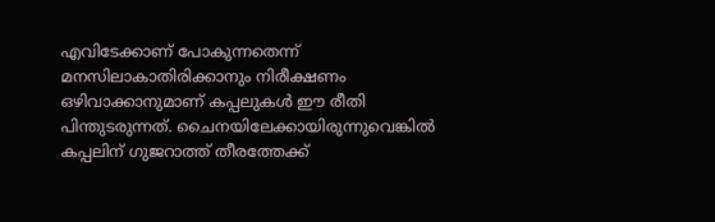എവിടേക്കാണ് പോകുന്നതെന്ന് മനസിലാകാതിരിക്കാനും നിരീക്ഷണം ഒഴിവാക്കാനുമാണ് കപ്പലുകള്‍ ഈ രീതി പിന്തുടരുന്നത്. ചൈനയിലേക്കായിരുന്നുവെങ്കില്‍ കപ്പലിന് ഗുജറാത്ത് തീരത്തേക്ക്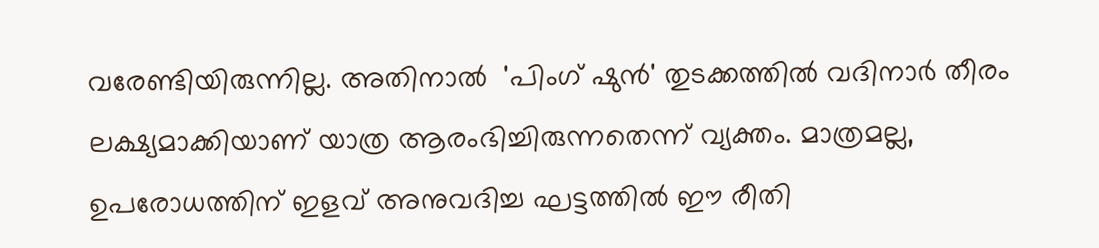വരേണ്ടിയിരുന്നില്ല. അതിനാല്‍  'പിംഗ് ഷുൻ' തുടക്കത്തില്‍ വദിനാര്‍ തീരം ലക്ഷ്യമാക്കിയാണ് യാത്ര ആരംഭിച്ചിരുന്നതെന്ന് വ്യക്തം. മാത്രമല്ല, ഉപരോധത്തിന് ഇളവ് അനുവദിച്ച ഘട്ടത്തില്‍ ഈ രീതി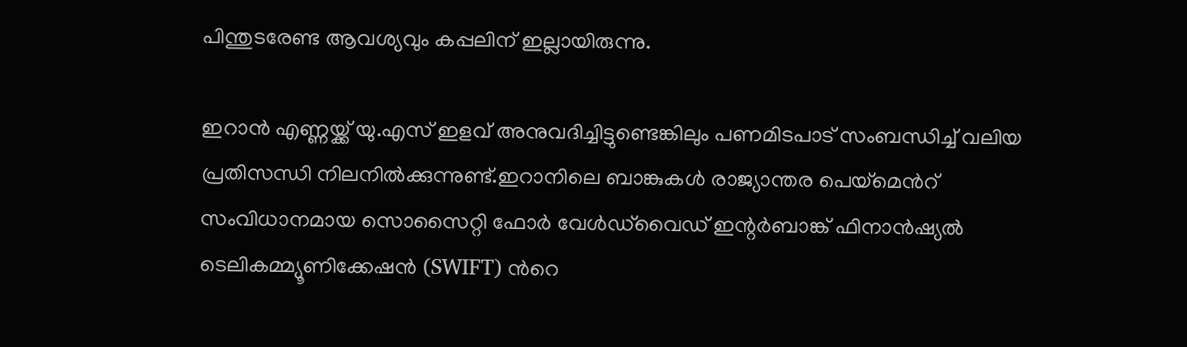പിന്തുടരേണ്ട ആവശ്യവും കപ്പലിന് ഇല്ലായിരുന്നു.

ഇറാന്‍ എണ്ണയ്ക്ക് യു.എസ് ഇളവ് അനുവദിച്ചിട്ടുണ്ടെങ്കിലും പണമിടപാട് സംബന്ധിച്ച് വലിയ പ്രതിസന്ധി നിലനില്‍ക്കുന്നുണ്ട്.ഇറാനിലെ ബാങ്കുകള്‍ രാജ്യാന്തര പെയ്മെന്‍റ് സംവിധാനമായ സൊസൈറ്റി ഫോർ വേൾഡ്‌വൈഡ് ഇന്റർബാങ്ക് ഫിനാൻഷ്യൽ ടെലികമ്മ്യൂണിക്കേഷൻ (SWIFT) ന്‍റെ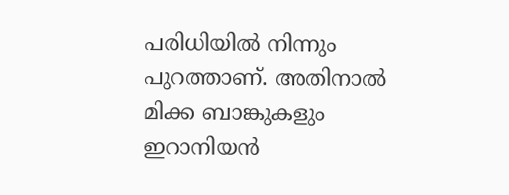പരിധിയില്‍ നിന്നും പുറത്താണ്. അതിനാല്‍ മിക്ക ബാങ്കുകളും ഇറാനിയൻ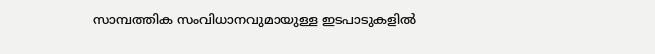സാമ്പത്തിക സംവിധാനവുമായുള്ള ഇടപാടുകളിൽ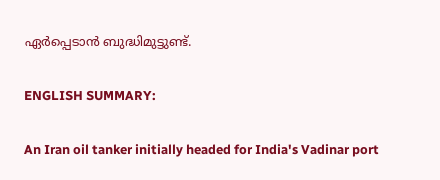ഏർപ്പെടാൻ ബുദ്ധിമുട്ടുണ്ട്.

ENGLISH SUMMARY:

An Iran oil tanker initially headed for India's Vadinar port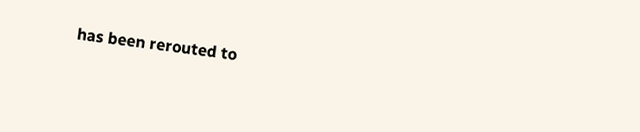has been rerouted to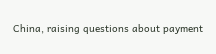China, raising questions about payment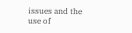issues and the use of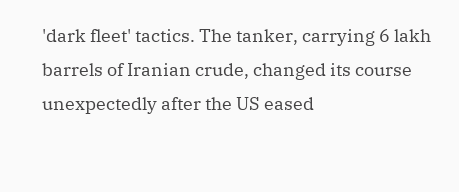'dark fleet' tactics. The tanker, carrying 6 lakh barrels of Iranian crude, changed its course unexpectedly after the US eased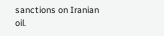sanctions on Iranian oil.